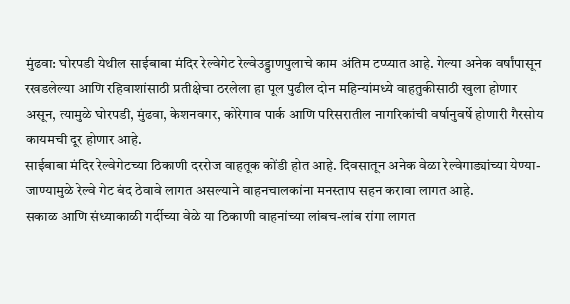मुंढवा: घोरपडी येथील साईबाबा मंदिर रेल्वेगेट रेल्वेउड्डाणपुलाचे काम अंतिम टप्प्यात आहे. गेल्या अनेक वर्षांपासून रखडलेल्या आणि रहिवाशांसाठी प्रतीक्षेचा ठरलेला हा पूल पुढील दोन महिन्यांमध्ये वाहतुकीसाठी खुला होणार असून, त्यामुळे घोरपडी, मुंढवा, केशनवगर, कोरेगाव पार्क आणि परिसरातील नागरिकांची वर्षानुवर्षे होणारी गैरसोय कायमची दूर होणार आहे.
साईबाबा मंदिर रेल्वेगेटच्या ठिकाणी दररोज वाहतूक कोंडी होत आहे. दिवसातून अनेक वेळा रेल्वेगाड्यांच्या येण्या-जाण्यामुळे रेल्वे गेट बंद ठेवावे लागत असल्याने वाहनचालकांना मनस्ताप सहन करावा लागत आहे.
सकाळ आणि संध्याकाळी गर्दीच्या वेळे या ठिकाणी वाहनांच्या लांबच-लांब रांगा लागत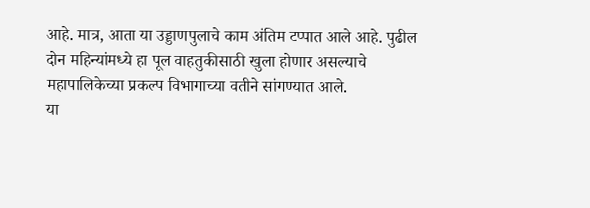आहे. मात्र, आता या उड्डाणपुलाचे काम अंतिम टप्पात आले आहे. पुढील दोन महिन्यांमध्ये हा पूल वाहतुकीसाठी खुला होणार असल्याचे महापालिकेच्या प्रकल्प विभागाच्या वतीने सांगण्यात आले.
या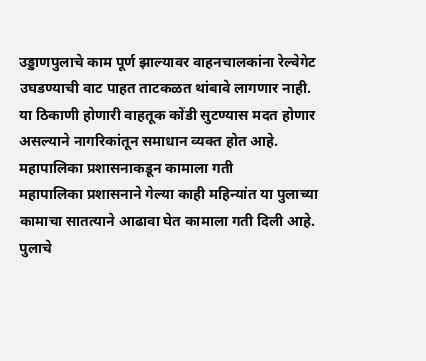उड्डाणपुलाचे काम पूर्ण झाल्यावर वाहनचालकांना रेल्वेगेट उघडण्याची वाट पाहत ताटकळत थांबावे लागणार नाही. या ठिकाणी होणारी वाहतूक कोंडी सुटण्यास मदत होणार असल्याने नागरिकांतून समाधान व्यक्त होत आहे.
महापालिका प्रशासनाकडून कामाला गती
महापालिका प्रशासनाने गेल्या काही महिन्यांत या पुलाच्या कामाचा सातत्याने आढावा घेत कामाला गती दिली आहे. पुलाचे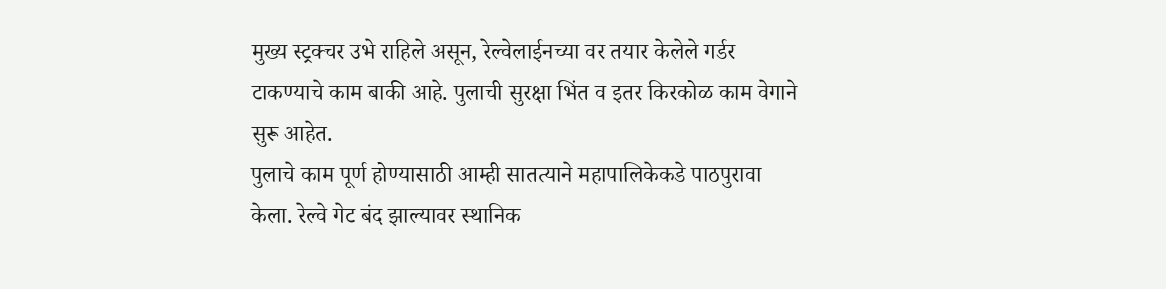मुख्य स्ट्रक्चर उभे राहिले असून, रेल्वेलाईनच्या वर तयार केलेले गर्डर टाकण्याचे काम बाकी आहे. पुलाची सुरक्षा भिंत व इतर किरकोळ काम वेगाने सुरू आहेत.
पुलाचे काम पूर्ण होण्यासाठी आम्ही सातत्याने महापालिकेकडे पाठपुरावा केला. रेल्वे गेट बंद झाल्यावर स्थानिक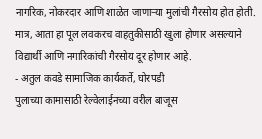नागरिक, नोकरदार आणि शाळेत जाणाऱ्या मुलांची गैरसोय होत होती. मात्र, आता हा पूल लवकरच वाहतुकीसाठी खुला होणार असल्याने विद्यार्थी आणि नगारिकांची गैरसोय दूर होणार आहे.
- अतुल कवडे सामाजिक कार्यकर्ते, घोरपडी
पुलाच्या कामासाठी रेल्वेलाईनच्या वरील बाजूस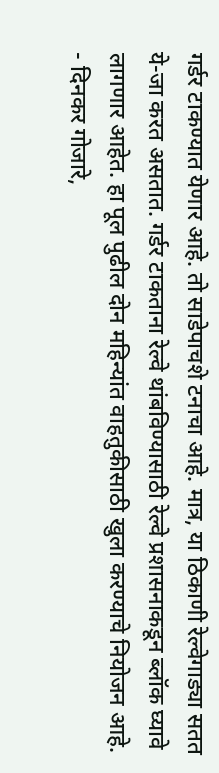गर्डर टाकण्यात येणार आहे. तो साडेपाचशे टनाचा आहे. मात्र, या ठिकाणी रेल्वेगाड्या सतत ये-जा करत असतात. गर्डर टाकताना रेल्वे थांबविण्यासाठी रेल्वे प्रशासनाकडून ब्लॉक घ्यावे लागणार आहेत. हा पूल पुढील दोन महिन्यांत वाहतुकीसाठी खुला करण्याचे नियोजन आहे.
- दिनकर गोजारे,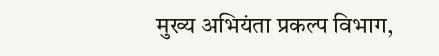मुख्य अभियंता प्रकल्प विभाग,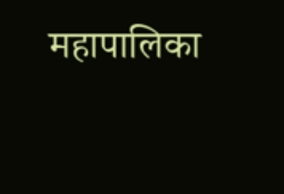महापालिका